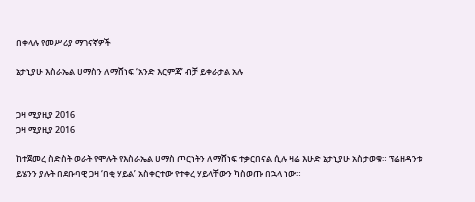በቀላሉ የመሥሪያ ማገናኛዎች

ኔታኒያሁ እስራኤል ሀማስን ለማሸነፍ ‘አንድ እርምጃ’ ብቻ ይቀራታል አሉ


ጋዛ ሚያዚያ 2016
ጋዛ ሚያዚያ 2016

ከተጀመረ ስድስት ወራት የሞሉት የእስራኤል ሀማስ ጦርነትን ለማሸነፍ ተቃርበናል ሲሉ ዛሬ እሁድ ኔታኒያሁ አስታወቁ። ፕሬዘዳንቱ ይሄንን ያሉት በደቡባዊ ጋዛ ‘በቂ ሃይል’ አስቀርተው የተቀረ ሃይላቸውን ካስወጡ በኋላ ነው።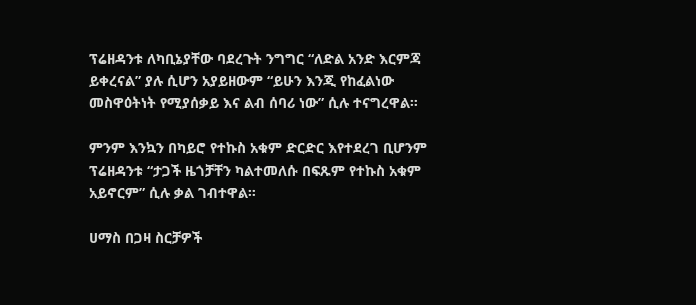ፕሬዘዳንቱ ለካቢኔያቸው ባደረጉት ንግግር “ለድል አንድ እርምጃ ይቀረናል” ያሉ ሲሆን አያይዘውም “ይሁን እንጂ የከፈልነው መስዋዕትነት የሚያሰቃይ እና ልብ ሰባሪ ነው” ሲሉ ተናግረዋል።

ምንም እንኳን በካይሮ የተኩስ አቁም ድርድር እየተደረገ ቢሆንም ፕሬዘዳንቱ “ታጋች ዜጎቻቸን ካልተመለሱ በፍጹም የተኩስ አቁም አይኖርም” ሲሉ ቃል ገብተዋል።

ሀማስ በጋዛ ስርቻዎች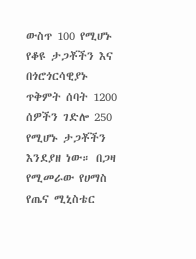ውስጥ 100 የሚሆኑ የቆዩ ታጋቾችን እና በጎሮጎርሳዊያኑ ጥቅምት ሰባት 1200 ሰዎችን ገድሎ 250 የሚሆኑ ታጋቾችን እንደያዘ ነው። በጋዛ የሚመራው የሀማስ የጤና ሚኒስቴር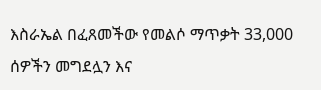እስራኤል በፈጸመችው የመልሶ ማጥቃት 33,000 ሰዎችን መግደሏን እና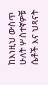ከእነዚህ ውስጥ ሁለት ሦስተኛዎቹ ሴቶች እና ህጻናት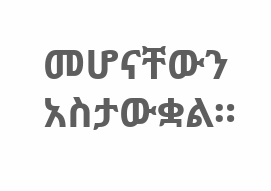መሆናቸውን አስታውቋል።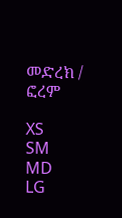መድረክ / ፎረም

XS
SM
MD
LG